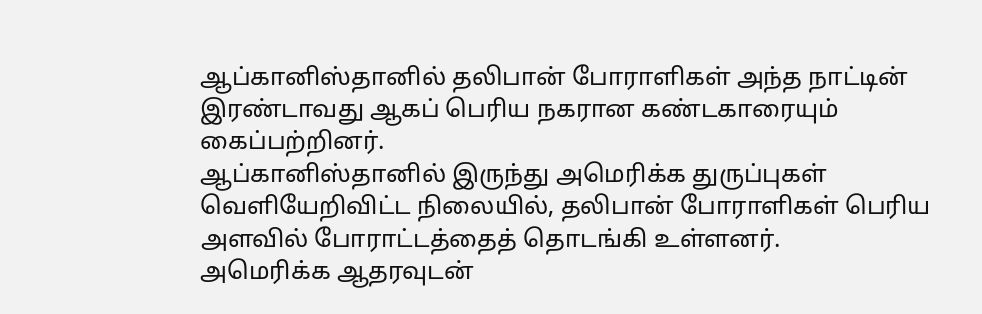ஆப்கானிஸ்தானில் தலிபான் போராளிகள் அந்த நாட்டின் இரண்டாவது ஆகப் பெரிய நகரான கண்டகாரையும் கைப்பற்றினர்.
ஆப்கானிஸ்தானில் இருந்து அமெரிக்க துருப்புகள் வெளியேறிவிட்ட நிலையில், தலிபான் போராளிகள் பெரிய அளவில் போராட்டத்தைத் தொடங்கி உள்ளனர்.
அமெரிக்க ஆதரவுடன்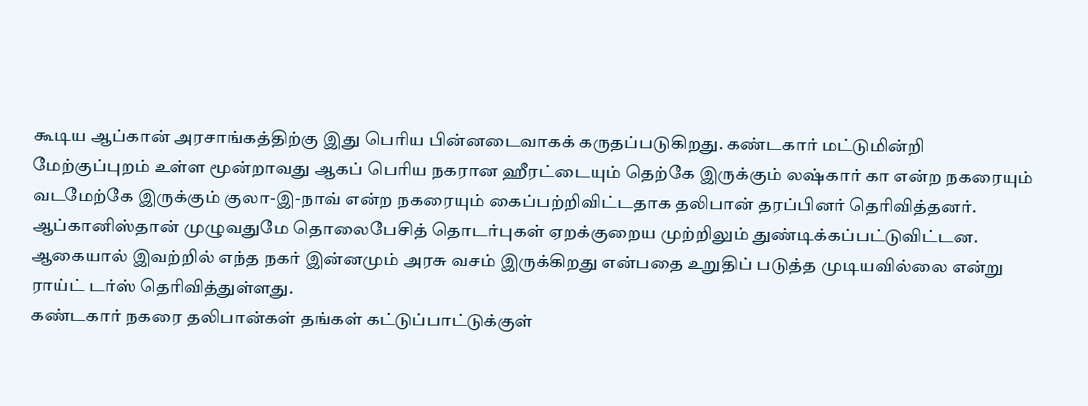கூடிய ஆப்கான் அரசாங்கத்திற்கு இது பெரிய பின்னடைவாகக் கருதப்படுகிறது. கண்டகார் மட்டுமின்றி மேற்குப்புறம் உள்ள மூன்றாவது ஆகப் பெரிய நகரான ஹீரட்டையும் தெற்கே இருக்கும் லஷ்கார் கா என்ற நகரையும் வடமேற்கே இருக்கும் குலா-இ-நாவ் என்ற நகரையும் கைப்பற்றிவிட்டதாக தலிபான் தரப்பினர் தெரிவித்தனர்.
ஆப்கானிஸ்தான் முழுவதுமே தொலைபேசித் தொடர்புகள் ஏறக்குறைய முற்றிலும் துண்டிக்கப்பட்டுவிட்டன. ஆகையால் இவற்றில் எந்த நகர் இன்னமும் அரசு வசம் இருக்கிறது என்பதை உறுதிப் படுத்த முடியவில்லை என்று ராய்ட் டர்ஸ் தெரிவித்துள்ளது.
கண்டகார் நகரை தலிபான்கள் தங்கள் கட்டுப்பாட்டுக்குள்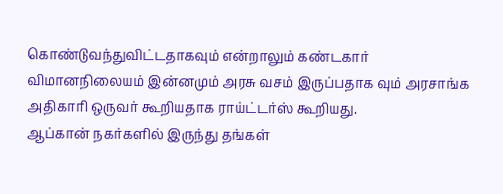கொண்டுவந்துவிட்டதாகவும் என்றாலும் கண்டகார் விமானநிலையம் இன்னமும் அரசு வசம் இருப்பதாக வும் அரசாங்க அதிகாரி ஒருவர் கூறியதாக ராய்ட்டர்ஸ் கூறியது.
ஆப்கான் நகர்களில் இருந்து தங்கள்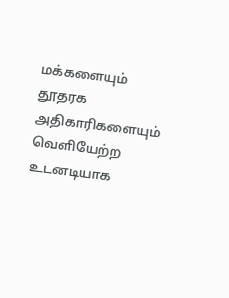மக்களையும் தூதரக அதிகாரிகளையும் வெளியேற்ற உடனடியாக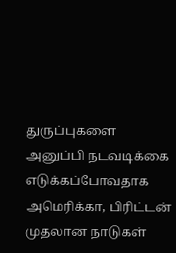துருப்புகளை அனுப்பி நடவடிக்கை எடுக்கப்போவதாக அமெரிக்கா, பிரிட்டன் முதலான நாடுகள்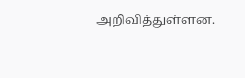அறிவித்துள்ளன.